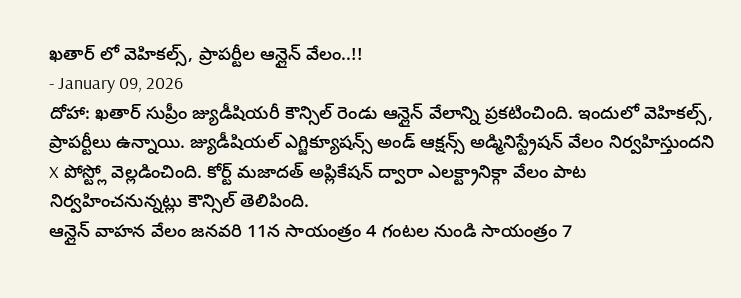ఖతార్ లో వెహికల్స్, ప్రాపర్టీల ఆన్లైన్ వేలం..!!
- January 09, 2026
దోహా: ఖతార్ సుప్రీం జ్యుడీషియరీ కౌన్సిల్ రెండు ఆన్లైన్ వేలాన్ని ప్రకటించింది. ఇందులో వెహికల్స్, ప్రాపర్టీలు ఉన్నాయి. జ్యుడీషియల్ ఎగ్జిక్యూషన్స్ అండ్ ఆక్షన్స్ అడ్మినిస్ట్రేషన్ వేలం నిర్వహిస్తుందని X పోస్ట్లో వెల్లడించింది. కోర్ట్ మజాదత్ అప్లికేషన్ ద్వారా ఎలక్ట్రానిక్గా వేలం పాట నిర్వహించనున్నట్లు కౌన్సిల్ తెలిపింది.
ఆన్లైన్ వాహన వేలం జనవరి 11న సాయంత్రం 4 గంటల నుండి సాయంత్రం 7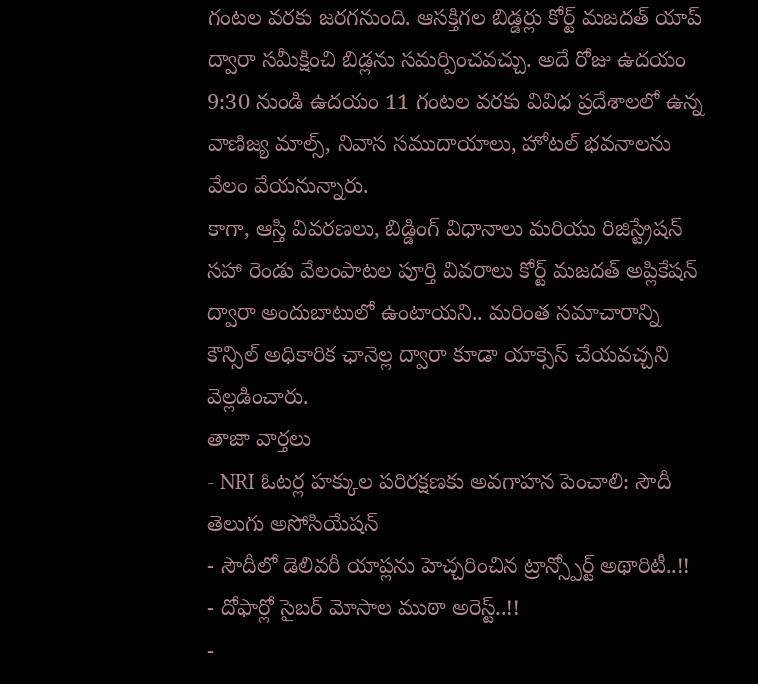గంటల వరకు జరగనుంది. ఆసక్తిగల బిడ్డర్లు కోర్ట్ మజదత్ యాప్ ద్వారా సమీక్షించి బిడ్లను సమర్పించవచ్చు. అదే రోజు ఉదయం 9:30 నుండి ఉదయం 11 గంటల వరకు వివిధ ప్రదేశాలలో ఉన్న వాణిజ్య మాల్స్, నివాస సముదాయాలు, హోటల్ భవనాలను వేలం వేయనున్నారు.
కాగా, ఆస్తి వివరణలు, బిడ్డింగ్ విధానాలు మరియు రిజిస్ట్రేషన్ సహా రెండు వేలంపాటల పూర్తి వివరాలు కోర్ట్ మజదత్ అప్లికేషన్ ద్వారా అందుబాటులో ఉంటాయని.. మరింత సమాచారాన్ని కౌన్సిల్ అధికారిక ఛానెల్ల ద్వారా కూడా యాక్సెస్ చేయవచ్చని వెల్లడించారు.
తాజా వార్తలు
- NRI ఓటర్ల హక్కుల పరిరక్షణకు అవగాహన పెంచాలి: సౌదీ తెలుగు అసోసియేషన్
- సౌదీలో డెలివరీ యాప్లను హెచ్చరించిన ట్రాన్స్పోర్ట్ అథారిటీ..!!
- దోఫార్లో సైబర్ మోసాల ముఠా అరెస్ట్..!!
-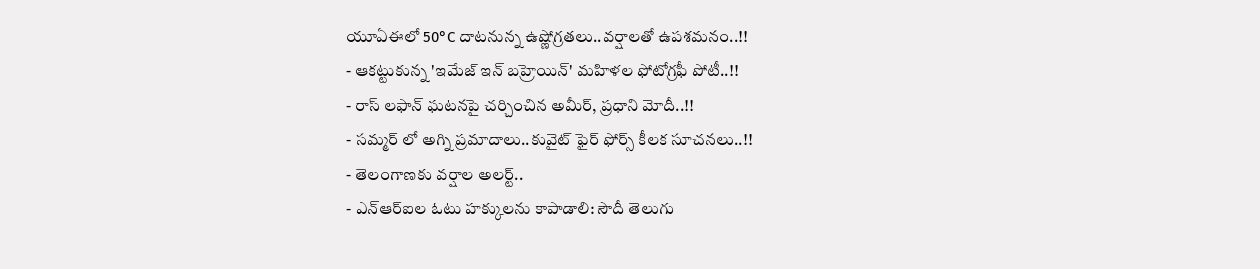యూఏఈలో 50°C దాటనున్న ఉష్ణోగ్రతలు..వర్షాలతో ఉపశమనం..!!
- ఆకట్టుకున్న 'ఇమేజ్ ఇన్ బహ్రెయిన్' మహిళల ఫోటోగ్రఫీ పోటీ..!!
- రాస్ లఫాన్ ఘటనపై చర్చించిన అమీర్, ప్రధాని మోదీ..!!
- సమ్మర్ లో అగ్ని ప్రమాదాలు..కువైట్ ఫైర్ ఫోర్స్ కీలక సూచనలు..!!
- తెలంగాణకు వర్షాల అలర్ట్..
- ఎన్ఆర్ఐల ఓటు హక్కులను కాపాడాలి: సౌదీ తెలుగు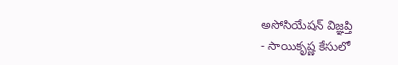అసోసియేషన్ విజ్ఞప్తి
- సాయికృష్ణ కేసులో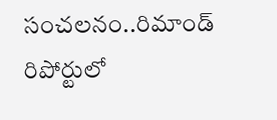సంచలనం..రిమాండ్ రిపోర్టులో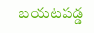బయటపడ్డ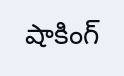షాకింగ్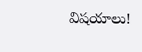విషయాలు!